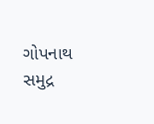ગોપનાથ સમુદ્ર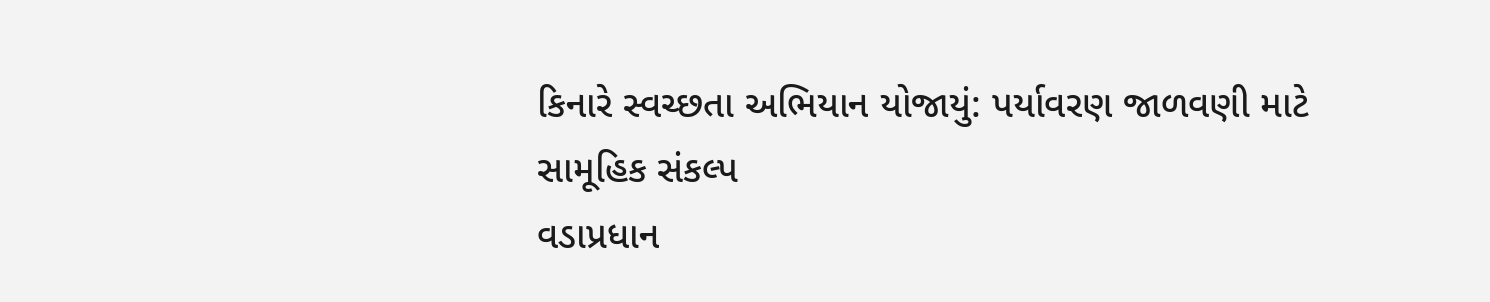કિનારે સ્વચ્છતા અભિયાન યોજાયું: પર્યાવરણ જાળવણી માટે સામૂહિક સંકલ્પ
વડાપ્રધાન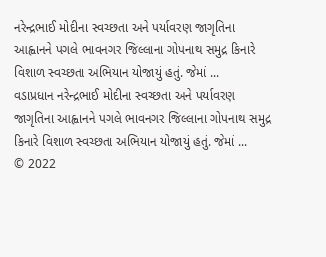નરેન્દ્રભાઈ મોદીના સ્વચ્છતા અને પર્યાવરણ જાગૃતિના આહ્વાનને પગલે ભાવનગર જિલ્લાના ગોપનાથ સમુદ્ર કિનારે વિશાળ સ્વચ્છતા અભિયાન યોજાયું હતું. જેમાં ...
વડાપ્રધાન નરેન્દ્રભાઈ મોદીના સ્વચ્છતા અને પર્યાવરણ જાગૃતિના આહ્વાનને પગલે ભાવનગર જિલ્લાના ગોપનાથ સમુદ્ર કિનારે વિશાળ સ્વચ્છતા અભિયાન યોજાયું હતું. જેમાં ...
© 2022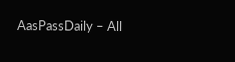AasPassDaily – All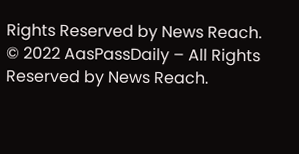Rights Reserved by News Reach.
© 2022 AasPassDaily – All Rights Reserved by News Reach.